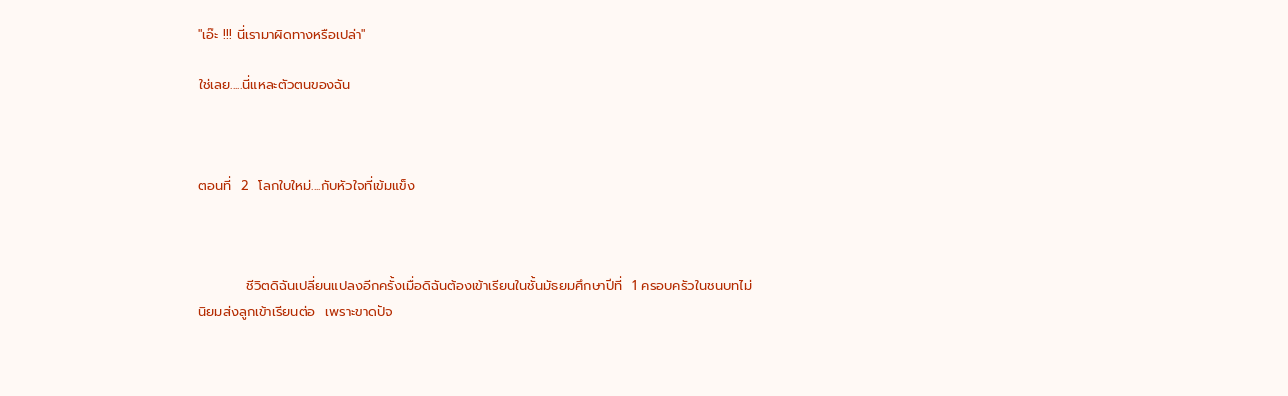"เอ๊ะ !!! นี่เรามาผิดทางหรือเปล่า"

ใช่เลย.....นี่แหละตัวตนของฉัน



ตอนที่  2  โลกใบใหม่....กับหัวใจที่เข้มแข็ง



          ชีวิตดิฉันเปลี่ยนแปลงอีกครั้งเมื่อดิฉันต้องเข้าเรียนในชั้นมัธยมศึกษาปีที่  1 ครอบครัวในชนบทไม่นิยมส่งลูกเข้าเรียนต่อ  เพราะขาดปัจ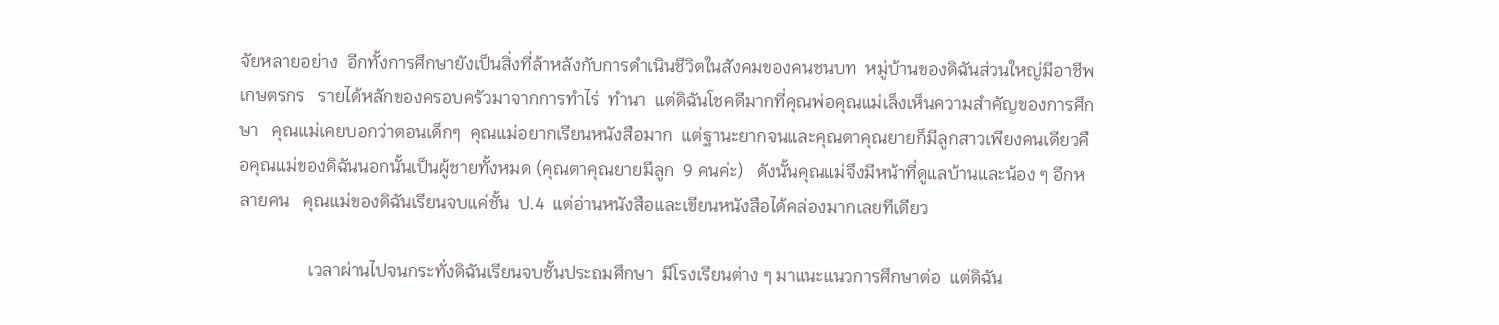จัยหลายอย่าง  อีกทั้งการศึกษายังเป็นสิ่งที่ล้าหลังกับการดำเนินชีวิตในสังคมของคนชนบท  หมู่บ้านของดิฉันส่วนใหญ่มีอาชีพเกษตรกร   รายได้หลักของครอบครัวมาจากการทำไร่  ทำนา  แต่ดิฉันโชคดีมากที่คุณพ่อคุณแม่เล็งเห็นความสำคัญของการศึกษา   คุณแม่เคยบอกว่าตอนเด็กๆ  คุณแม่อยากเรียนหนังสือมาก  แต่ฐานะยากจนและคุณตาคุณยายก็มีลูกสาวเพียงคนเดียวคือคุณแม่ของดิฉันนอกนั้นเป็นผู้ชายทั้งหมด (คุณตาคุณยายมีลูก  9 คนค่ะ)   ดังนั้นคุณแม่จึงมีหน้าที่ดูแลบ้านและน้อง ๆ อีกหลายคน   คุณแม่ของดิฉันเรียนจบแค่ชั้น  ป.4  แต่อ่านหนังสือและเขียนหนังสือได้คล่องมากเลยทีเดียว

                เวลาผ่านไปจนกระทั่งดิฉันเรียนจบชั้นประถมศึกษา  มีโรงเรียนต่าง ๆ มาแนะแนวการศึกษาต่อ  แต่ดิฉัน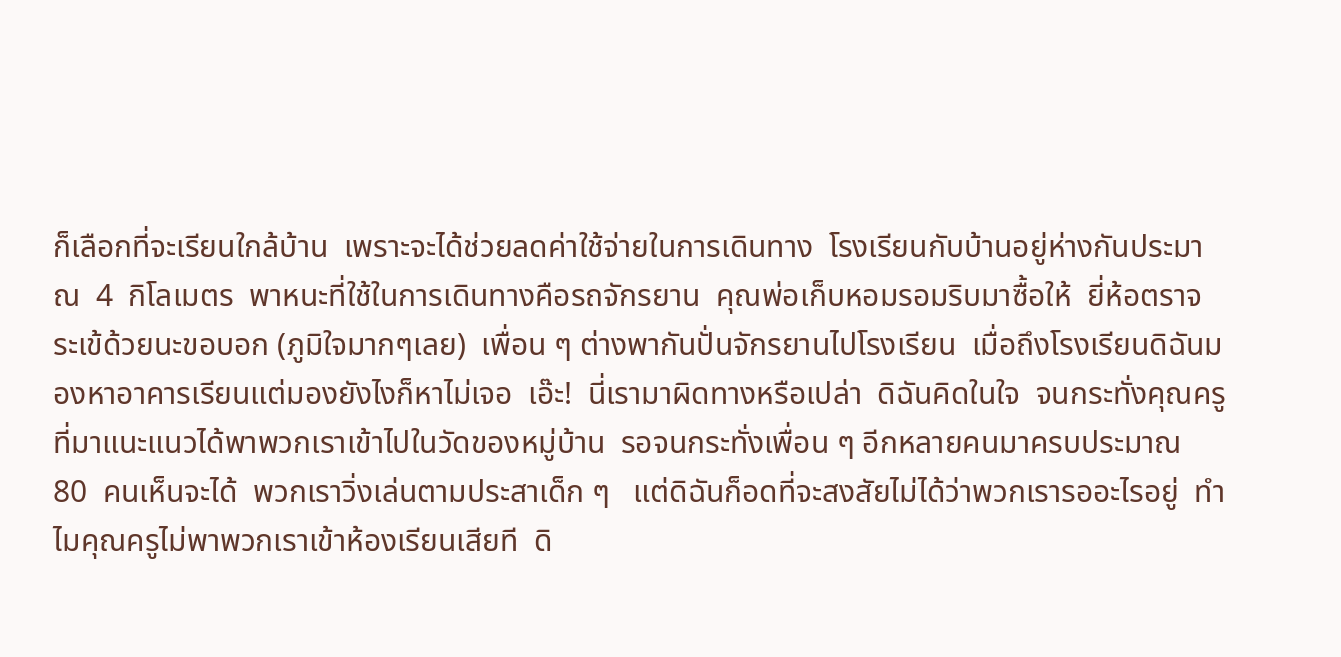ก็เลือกที่จะเรียนใกล้บ้าน  เพราะจะได้ช่วยลดค่าใช้จ่ายในการเดินทาง  โรงเรียนกับบ้านอยู่ห่างกันประมาณ  4  กิโลเมตร  พาหนะที่ใช้ในการเดินทางคือรถจักรยาน  คุณพ่อเก็บหอมรอมริบมาซื้อให้  ยี่ห้อตราจระเข้ด้วยนะขอบอก (ภูมิใจมากๆเลย)  เพื่อน ๆ ต่างพากันปั่นจักรยานไปโรงเรียน  เมื่อถึงโรงเรียนดิฉันมองหาอาคารเรียนแต่มองยังไงก็หาไม่เจอ  เอ๊ะ!  นี่เรามาผิดทางหรือเปล่า  ดิฉันคิดในใจ  จนกระทั่งคุณครูที่มาแนะแนวได้พาพวกเราเข้าไปในวัดของหมู่บ้าน  รอจนกระทั่งเพื่อน ๆ อีกหลายคนมาครบประมาณ  80  คนเห็นจะได้  พวกเราวิ่งเล่นตามประสาเด็ก ๆ   แต่ดิฉันก็อดที่จะสงสัยไม่ได้ว่าพวกเรารออะไรอยู่  ทำไมคุณครูไม่พาพวกเราเข้าห้องเรียนเสียที  ดิ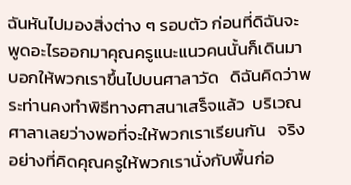ฉันหันไปมองสิ่งต่าง ๆ รอบตัว ก่อนที่ดิฉันจะพูดอะไรออกมาคุณครูแนะแนวคนนั้นก็เดินมาบอกให้พวกเราขึ้นไปบนศาลาวัด   ดิฉันคิดว่าพระท่านคงทำพิธีทางศาสนาเสร็จแล้ว  บริเวณศาลาเลยว่างพอที่จะให้พวกเราเรียนกัน   จริงอย่างที่คิดคุณครูให้พวกเรานั่งกับพื้นก่อ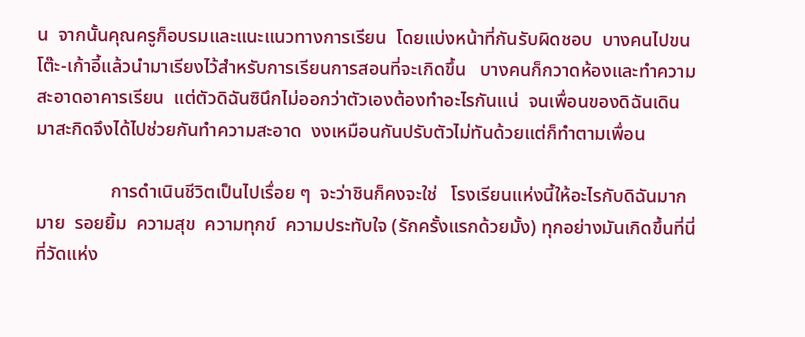น  จากนั้นคุณครูก็อบรมและแนะแนวทางการเรียน  โดยแบ่งหน้าที่กันรับผิดชอบ  บางคนไปขนโต๊ะ-เก้าอี้แล้วนำมาเรียงไว้สำหรับการเรียนการสอนที่จะเกิดขึ้น   บางคนก็กวาดห้องและทำความสะอาดอาคารเรียน  แต่ตัวดิฉันซินึกไม่ออกว่าตัวเองต้องทำอะไรกันแน่  จนเพื่อนของดิฉันเดินมาสะกิดจึงได้ไปช่วยกันทำความสะอาด  งงเหมือนกันปรับตัวไม่ทันด้วยแต่ก็ทำตามเพื่อน

                การดำเนินชีวิตเป็นไปเรื่อย ๆ  จะว่าชินก็คงจะใช่   โรงเรียนแห่งนี้ให้อะไรกับดิฉันมากมาย  รอยยิ้ม  ความสุข  ความทุกข์  ความประทับใจ (รักครั้งแรกด้วยมั้ง) ทุกอย่างมันเกิดขึ้นที่นี่ที่วัดแห่ง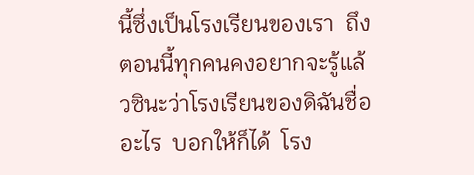นี้ซึ่งเป็นโรงเรียนของเรา  ถึงตอนนี้ทุกคนคงอยากจะรู้แล้วซินะว่าโรงเรียนของดิฉันชื่ออะไร  บอกให้ก็ได้  โรง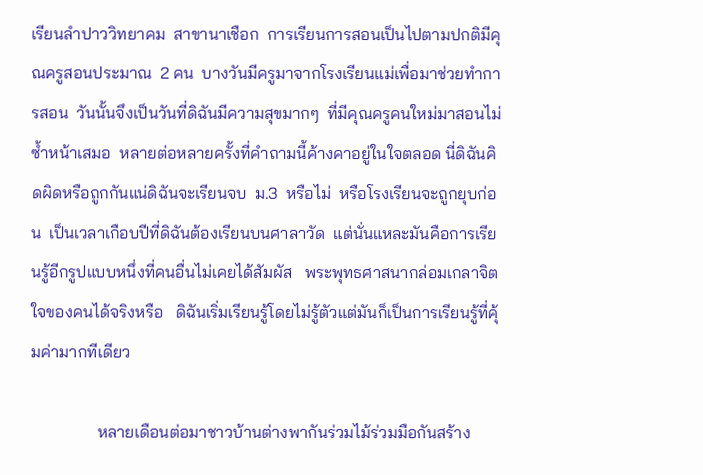เรียนลำปาววิทยาคม  สาขานาเชือก  การเรียนการสอนเป็นไปตามปกติมีคุณครูสอนประมาณ  2 คน  บางวันมีครูมาจากโรงเรียนแม่เพื่อมาช่วยทำการสอน  วันนั้นจึงเป็นวันที่ดิฉันมีความสุขมากๆ  ที่มีคุณครูคนใหม่มาสอนไม่ซ้ำหน้าเสมอ  หลายต่อหลายครั้งที่คำถามนี้ค้างคาอยู่ในใจตลอด นี่ดิฉันคิดผิดหรือถูกกันแน่ดิฉันจะเรียนจบ  ม.3  หรือไม่  หรือโรงเรียนจะถูกยุบก่อน  เป็นเวลาเกือบปีที่ดิฉันต้องเรียนบนศาลาวัด  แต่นั่นแหละมันคือการเรียนรู้อีกรูปแบบหนึ่งที่คนอื่นไม่เคยได้สัมผัส   พระพุทธศาสนากล่อมเกลาจิตใจของคนได้จริงหรือ   ดิฉันเริ่มเรียนรู้โดยไม่รู้ตัวแต่มันก็เป็นการเรียนรู้ที่คุ้มค่ามากทีเดียว

                หลายเดือนต่อมาชาวบ้านต่างพากันร่วมไม้ร่วมมือกันสร้าง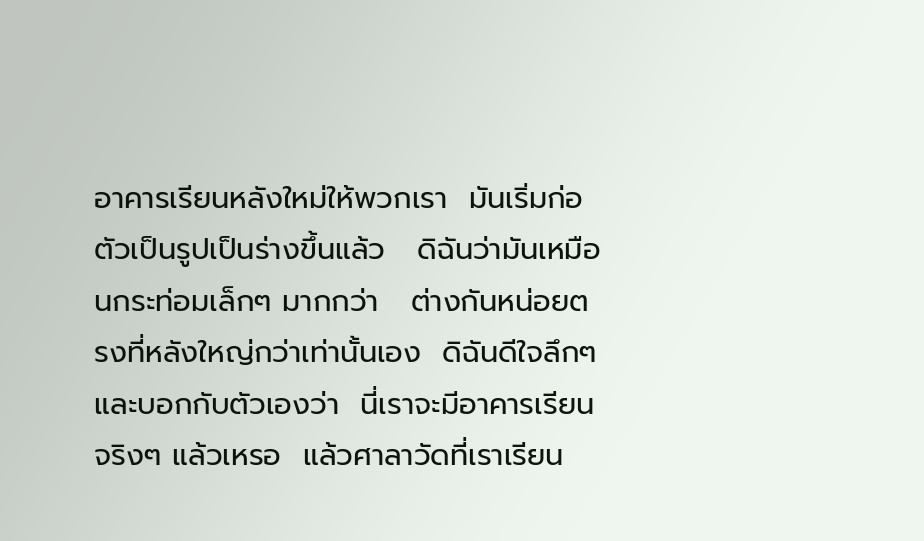อาคารเรียนหลังใหม่ให้พวกเรา  มันเริ่มก่อตัวเป็นรูปเป็นร่างขึ้นแล้ว   ดิฉันว่ามันเหมือนกระท่อมเล็กๆ มากกว่า   ต่างกันหน่อยตรงที่หลังใหญ่กว่าเท่านั้นเอง  ดิฉันดีใจลึกๆและบอกกับตัวเองว่า  นี่เราจะมีอาคารเรียนจริงๆ แล้วเหรอ  แล้วศาลาวัดที่เราเรียน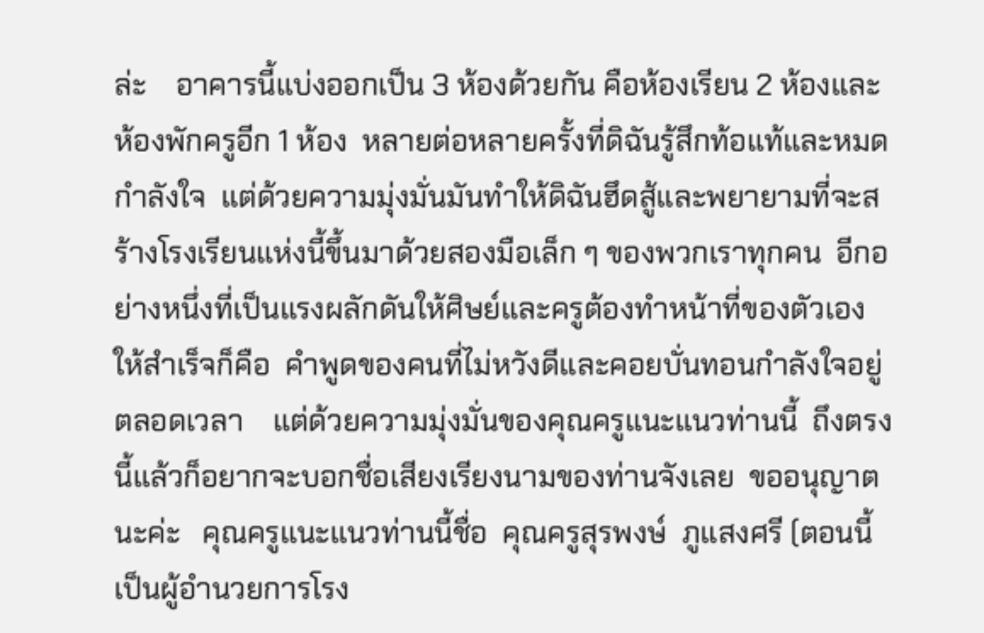ล่ะ    อาคารนี้แบ่งออกเป็น 3 ห้องด้วยกัน คือห้องเรียน 2 ห้องและห้องพักครูอีก 1 ห้อง  หลายต่อหลายครั้งที่ดิฉันรู้สึกท้อแท้และหมดกำลังใจ  แต่ด้วยความมุ่งมั่นมันทำให้ดิฉันฮึดสู้และพยายามที่จะสร้างโรงเรียนแห่งนี้ขึ้นมาด้วยสองมือเล็ก ๆ ของพวกเราทุกคน  อีกอย่างหนึ่งที่เป็นแรงผลักดันให้ศิษย์และครูต้องทำหน้าที่ของตัวเองให้สำเร็จก็คือ  คำพูดของคนที่ไม่หวังดีและคอยบั่นทอนกำลังใจอยู่ตลอดเวลา    แต่ด้วยความมุ่งมั่นของคุณครูแนะแนวท่านนี้  ถึงตรงนี้แล้วก็อยากจะบอกชื่อเสียงเรียงนามของท่านจังเลย  ขออนุญาตนะค่ะ   คุณครูแนะแนวท่านนี้ชื่อ  คุณครูสุรพงษ์  ภูแสงศรี (ตอนนี้เป็นผู้อำนวยการโรง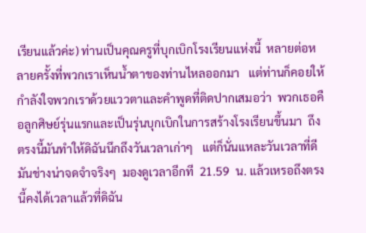เรียนแล้วค่ะ) ท่านเป็นคุณครูที่บุกเบิกโรงเรียนแห่งนี้  หลายต่อหลายครั้งที่พวกเราเห็นน้ำตาของท่านไหลออกมา   แต่ท่านก็คอยให้กำลังใจพวกเราด้วยแววตาและคำพูดที่ติดปากเสมอว่า  พวกเธอคือลูกศิษย์รุ่นแรกและเป็นรุ่นบุกเบิกในการสร้างโรงเรียนขึ้นมา  ถึงตรงนี้มันทำให้ดิฉันนึกถึงวันเวลาเก่าๆ   แต่ก็นั่นแหละวันเวลาที่ดีมันช่างน่าจดจำจริงๆ  มองดูเวลาอีกที  21.59  น. แล้วเหรอถึงตรงนี้คงได้เวลาแล้วที่ดิฉัน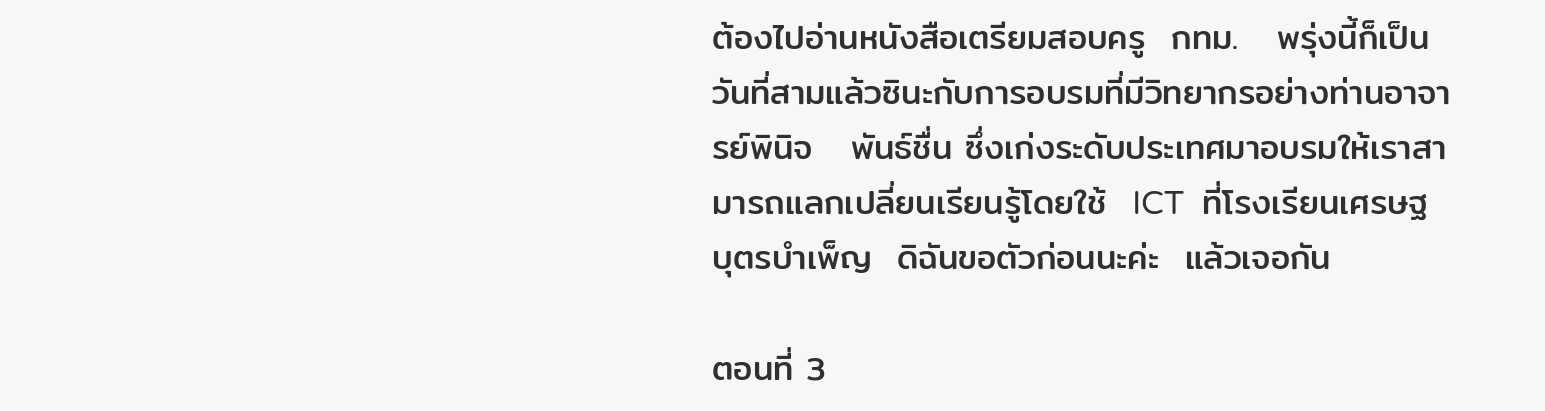ต้องไปอ่านหนังสือเตรียมสอบครู  กทม.   พรุ่งนี้ก็เป็นวันที่สามแล้วซินะกับการอบรมที่มีวิทยากรอย่างท่านอาจารย์พินิจ   พันธ์ชื่น ซึ่งเก่งระดับประเทศมาอบรมให้เราสามารถแลกเปลี่ยนเรียนรู้โดยใช้  ICT  ที่โรงเรียนเศรษฐบุตรบำเพ็ญ  ดิฉันขอตัวก่อนนะค่ะ  แล้วเจอกัน

ตอนที่ 3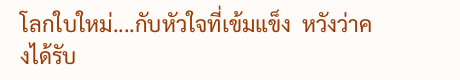โลกใบใหม่....กับหัวใจที่เข้มแข็ง  หวังว่าคงได้รับ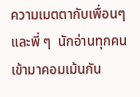ความเมตตากับเพื่อนๆและพี่ ๆ  นักอ่านทุกคน  เข้ามาคอมเม้นกัน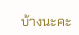บ้างนะคะ